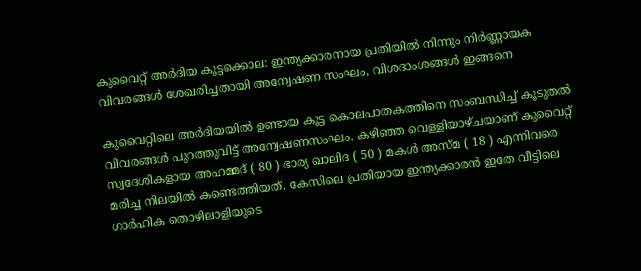കുവൈറ്റ് അർദിയ കൂട്ടക്കൊല: ഇന്ത്യക്കാരനായ പ്രതിയിൽ നിന്നും നിർണ്ണായക വിവരങ്ങൾ ശേഖരിച്ചതായി അന്വേഷണ സംഘം, വിശദാംശങ്ങൾ ഇങ്ങനെ

കുവൈറ്റിലെ അർദിയയിൽ ഉണ്ടായ കൂട്ട കൊലപാതകത്തിനെ സംബന്ധിച്ച് കൂടുതൽ വിവരങ്ങൾ പുറത്തുവിട്ട് അന്വേഷണസംഘം. കഴിഞ്ഞ വെള്ളിയാഴ്ചയാണ് കുവൈറ്റ്‌ സ്വദേശികളായ അഹമ്മദ് ( 80 ) ഭാര്യ ഖാലിദ ( 50 ) മകൾ അസ്മ ( 18 ) എന്നിവരെ മരിച്ച നിലയിൽ കണ്ടെത്തിയത്. കേസിലെ പ്രതിയായ ഇന്ത്യക്കാരൻ ഇതേ വീട്ടിലെ ഗാർഹിക തൊഴിലാളിയുടെ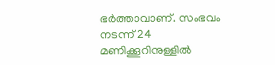ഭർത്താവാണ്. സംഭവം നടന്ന് 24 മണിക്കൂറിനുള്ളിൽ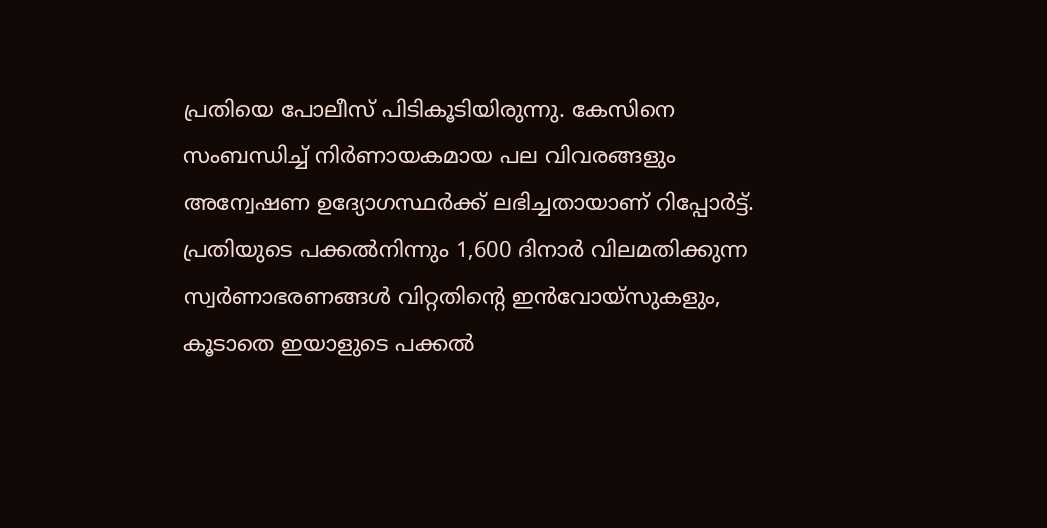പ്രതിയെ പോലീസ് പിടികൂടിയിരുന്നു. കേസിനെ സംബന്ധിച്ച് നിർണായകമായ പല വിവരങ്ങളും അന്വേഷണ ഉദ്യോഗസ്ഥർക്ക് ലഭിച്ചതായാണ് റിപ്പോർട്ട്. പ്രതിയുടെ പക്കൽനിന്നും 1,600 ദിനാർ വിലമതിക്കുന്ന സ്വർണാഭരണങ്ങൾ വിറ്റതിന്റെ ഇൻവോയ്സുകളും, കൂടാതെ ഇയാളുടെ പക്കൽ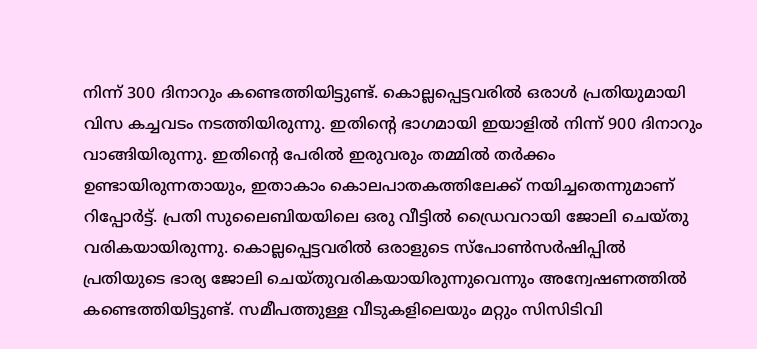നിന്ന് 300 ദിനാറും കണ്ടെത്തിയിട്ടുണ്ട്. കൊല്ലപ്പെട്ടവരിൽ ഒരാൾ പ്രതിയുമായി വിസ കച്ചവടം നടത്തിയിരുന്നു. ഇതിന്റെ ഭാഗമായി ഇയാളിൽ നിന്ന് 900 ദിനാറും വാങ്ങിയിരുന്നു. ഇതിന്റെ പേരിൽ ഇരുവരും തമ്മിൽ തർക്കം ഉണ്ടായിരുന്നതായും, ഇതാകാം കൊലപാതകത്തിലേക്ക് നയിച്ചതെന്നുമാണ് റിപ്പോർട്ട്. പ്രതി സുലൈബിയയിലെ ഒരു വീട്ടിൽ ഡ്രൈവറായി ജോലി ചെയ്തു വരികയായിരുന്നു. കൊല്ലപ്പെട്ടവരിൽ ഒരാളുടെ സ്പോൺസർഷിപ്പിൽ പ്രതിയുടെ ഭാര്യ ജോലി ചെയ്തുവരികയായിരുന്നുവെന്നും അന്വേഷണത്തിൽ കണ്ടെത്തിയിട്ടുണ്ട്. സമീപത്തുള്ള വീടുകളിലെയും മറ്റും സിസിടിവി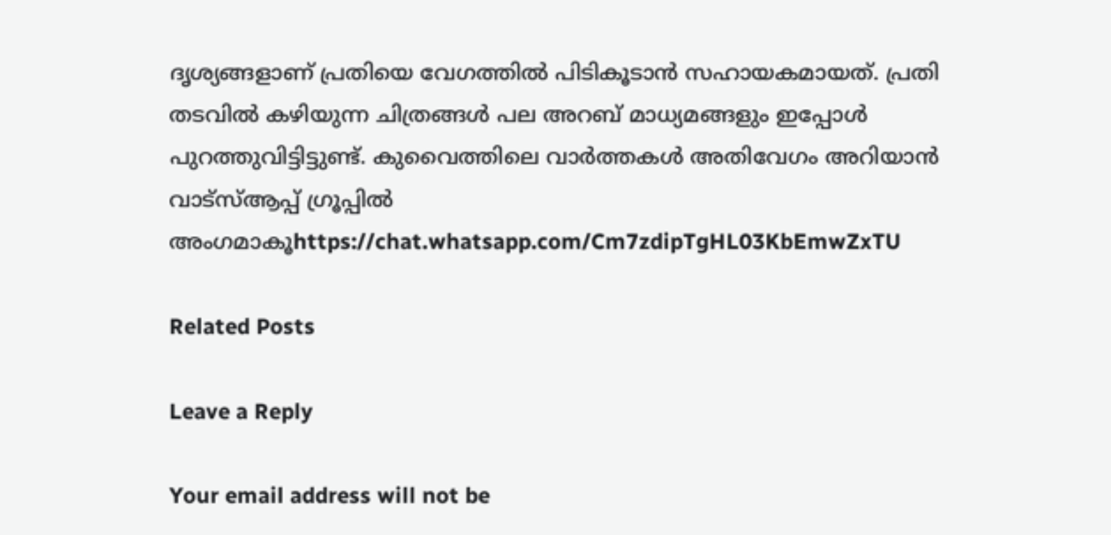ദൃശ്യങ്ങളാണ് പ്രതിയെ വേഗത്തിൽ പിടികൂടാൻ സഹായകമായത്. പ്രതി തടവിൽ കഴിയുന്ന ചിത്രങ്ങൾ പല അറബ് മാധ്യമങ്ങളും ഇപ്പോൾ പുറത്തുവിട്ടിട്ടുണ്ട്. കുവൈത്തിലെ വാർത്തകൾ അതിവേഗം അറിയാൻ വാട്സ്ആപ്പ് ഗ്രൂപ്പിൽ അംഗമാകൂhttps://chat.whatsapp.com/Cm7zdipTgHL03KbEmwZxTU

Related Posts

Leave a Reply

Your email address will not be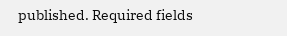published. Required fields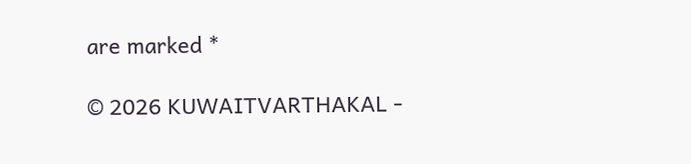are marked *

© 2026 KUWAITVARTHAKAL -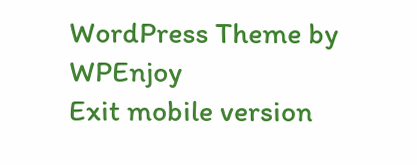WordPress Theme by WPEnjoy
Exit mobile version